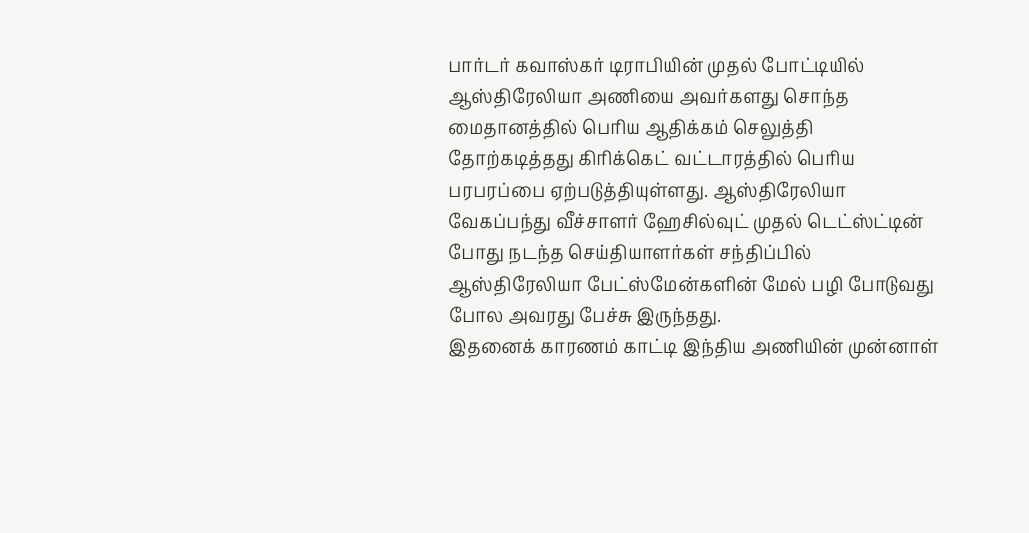பார்டர் கவாஸ்கர் டிராபியின் முதல் போட்டியில் ஆஸ்திரேலியா அணியை அவர்களது சொந்த மைதானத்தில் பெரிய ஆதிக்கம் செலுத்தி தோற்கடித்தது கிரிக்கெட் வட்டாரத்தில் பெரிய பரபரப்பை ஏற்படுத்தியுள்ளது. ஆஸ்திரேலியா வேகப்பந்து வீச்சாளர் ஹேசில்வுட் முதல் டெட்ஸ்ட்டின் போது நடந்த செய்தியாளர்கள் சந்திப்பில் ஆஸ்திரேலியா பேட்ஸ்மேன்களின் மேல் பழி போடுவது போல அவரது பேச்சு இருந்தது.
இதனைக் காரணம் காட்டி இந்திய அணியின் முன்னாள்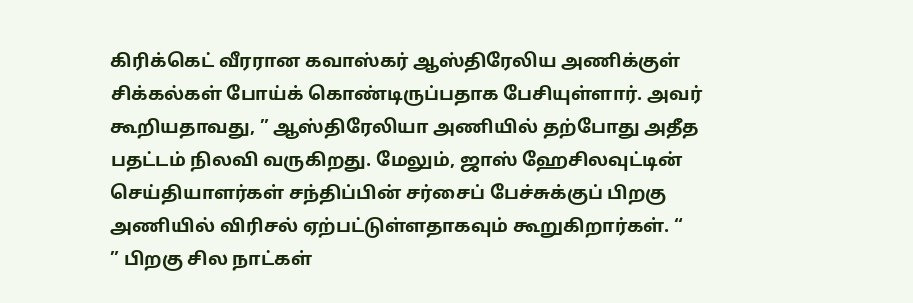கிரிக்கெட் வீரரான கவாஸ்கர் ஆஸ்திரேலிய அணிக்குள் சிக்கல்கள் போய்க் கொண்டிருப்பதாக பேசியுள்ளார். அவர் கூறியதாவது, ” ஆஸ்திரேலியா அணியில் தற்போது அதீத பதட்டம் நிலவி வருகிறது. மேலும், ஜாஸ் ஹேசிலவுட்டின் செய்தியாளர்கள் சந்திப்பின் சர்சைப் பேச்சுக்குப் பிறகு அணியில் விரிசல் ஏற்பட்டுள்ளதாகவும் கூறுகிறார்கள். “
” பிறகு சில நாட்கள்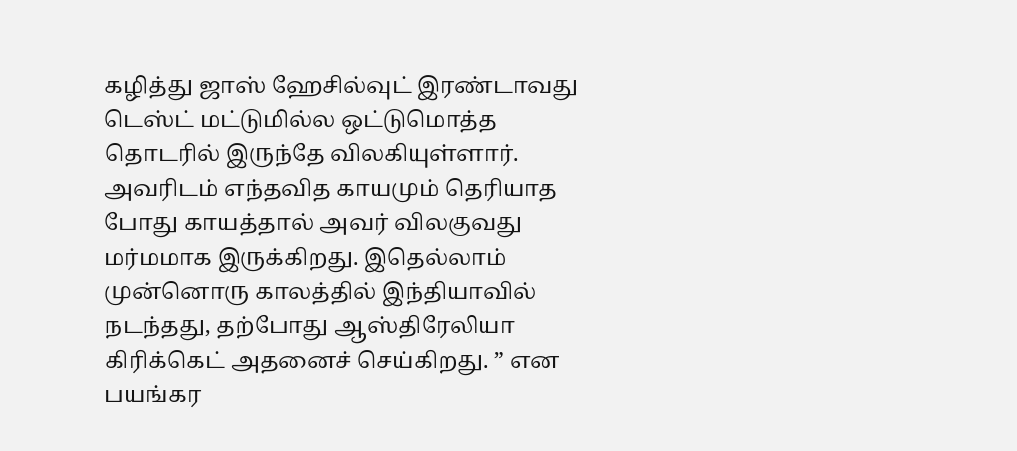கழித்து ஜாஸ் ஹேசில்வுட் இரண்டாவது டெஸ்ட் மட்டுமில்ல ஒட்டுமொத்த தொடரில் இருந்தே விலகியுள்ளார். அவரிடம் எந்தவித காயமும் தெரியாத போது காயத்தால் அவர் விலகுவது மர்மமாக இருக்கிறது. இதெல்லாம் முன்னொரு காலத்தில் இந்தியாவில் நடந்தது, தற்போது ஆஸ்திரேலியா கிரிக்கெட் அதனைச் செய்கிறது. ” என பயங்கர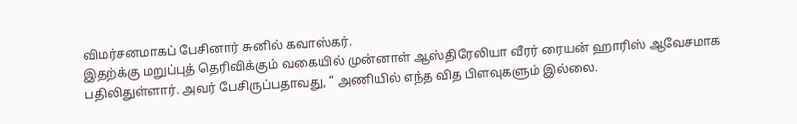விமர்சனமாகப் பேசினார் சுனில் கவாஸ்கர்.
இதற்க்கு மறுப்புத் தெரிவிக்கும் வகையில் முன்னாள் ஆஸ்திரேலியா வீரர் ரையன் ஹாரிஸ் ஆவேசமாக பதிலிதுள்ளார். அவர் பேசிருப்பதாவது, ” அணியில் எந்த வித பிளவுகளும் இல்லை.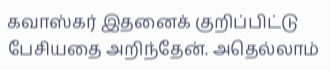கவாஸ்கர் இதனைக் குறிப்பிட்டு பேசியதை அறிந்தேன். அதெல்லாம்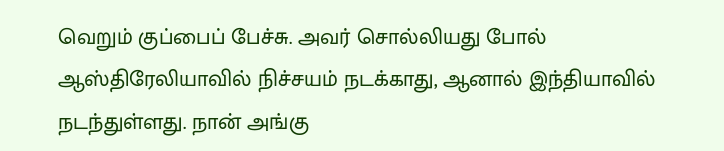வெறும் குப்பைப் பேச்சு. அவர் சொல்லியது போல் ஆஸ்திரேலியாவில் நிச்சயம் நடக்காது, ஆனால் இந்தியாவில் நடந்துள்ளது. நான் அங்கு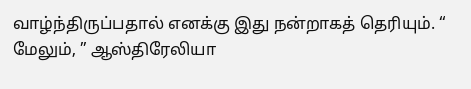வாழ்ந்திருப்பதால் எனக்கு இது நன்றாகத் தெரியும். “
மேலும், ” ஆஸ்திரேலியா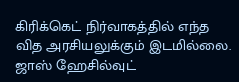கிரிக்கெட் நிர்வாகத்தில் எந்த வித அரசியலுக்கும் இடமில்லை. ஜாஸ் ஹேசில்வுட்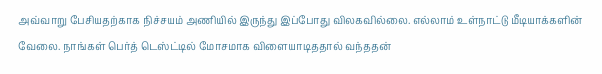அவ்வாறு பேசியதற்காக நிச்சயம் அணியில் இருந்து இப்போது விலகவில்லை. எல்லாம் உள்நாட்டு மீடியாக்களின் வேலை. நாங்கள் பெர்த் டெஸ்ட்டில் மோசமாக விளையாடிததால் வந்ததன்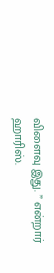விளைவு இது. ” என்றார் ஹாரிஸ்.